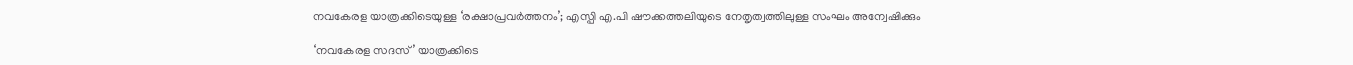നവകേരള യാത്രക്കിടെയുള്ള ‘രക്ഷാപ്രവര്‍ത്തനം’; എസ്പി എ.പി ഷൗക്കത്തലിയുടെ നേതൃത്വത്തിലുള്ള സംഘം അന്വേഷിക്കും

‘നവകേരള സദസ്’ യാത്രക്കിടെ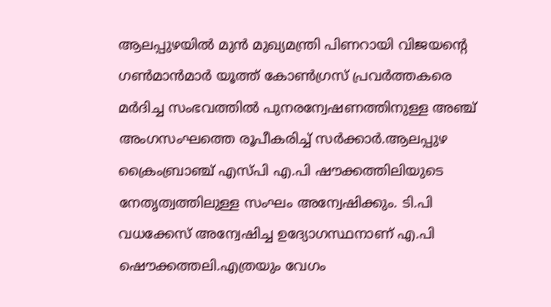ആലപ്പുഴയില്‍ മുൻ മുഖ്യമന്ത്രി പിണറായി വിജയന്റെ ഗണ്‍മാൻമാർ യൂത്ത് കോണ്‍ഗ്രസ് പ്രവർത്തകരെ മർദിച്ച സംഭവത്തില്‍ പുനരന്വേഷണത്തിനുള്ള അഞ്ച് അംഗസംഘത്തെ രൂപീകരിച്ച്‌ സർക്കാർ.ആലപ്പുഴ ക്രൈംബ്രാഞ്ച് എസ്പി എ.പി ഷൗക്കത്തിലിയുടെ നേതൃത്വത്തിലുള്ള സംഘം അന്വേഷിക്കും. ടി.പി വധക്കേസ് അന്വേഷിച്ച ഉദ്യോഗസ്ഥനാണ് എ.പി ഷൌക്കത്തലി.എത്രയും വേഗം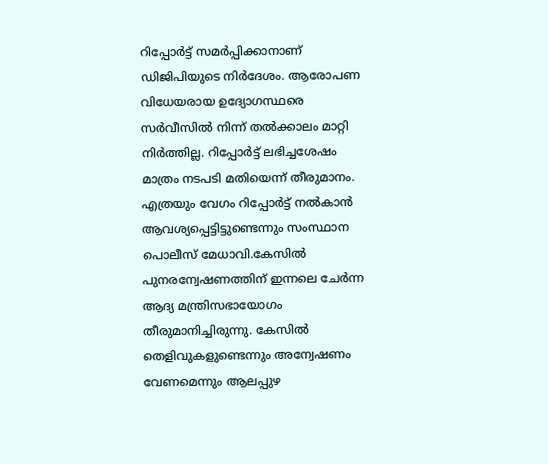റിപ്പോർട്ട് സമർപ്പിക്കാനാണ് ഡിജിപിയുടെ നിർദേശം. ആരോപണ വിധേയരായ ഉദ്യോഗസ്ഥരെ സർവീസില്‍ നിന്ന് തല്‍ക്കാലം മാറ്റി നിർത്തില്ല. റിപ്പോർട്ട് ലഭിച്ചശേഷം മാത്രം നടപടി മതിയെന്ന് തീരുമാനം. എത്രയും വേഗം റിപ്പോർട്ട് നല്‍കാൻ ആവശ്യപ്പെട്ടിട്ടുണ്ടെന്നും സംസ്ഥാന പൊലീസ് മേധാവി.കേസില്‍ പുനരന്വേഷണത്തിന് ഇന്നലെ ചേർന്ന ആദ്യ മന്ത്രിസഭായോഗം തീരുമാനിച്ചിരുന്നു. കേസില്‍ തെളിവുകളുണ്ടെന്നും അന്വേഷണം വേണമെന്നും ആലപ്പുഴ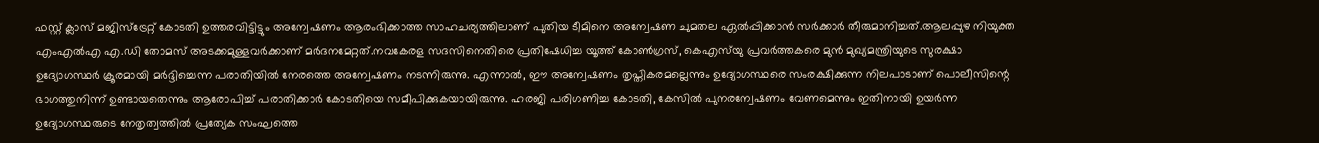ഫസ്റ്റ് ക്ലാസ് മജിസ്ട്രേറ്റ് കോടതി ഉത്തരവിട്ടിട്ടും അന്വേഷണം ആരംഭിക്കാത്ത സാഹചര്യത്തിലാണ് പുതിയ ടീമിനെ അന്വേഷണ ചുമതല ഏല്‍പ്പിക്കാൻ സർക്കാർ തീരുമാനിച്ചത്.ആലപ്പുഴ നിയുക്ത എംഎല്‍എ എ.ഡി തോമസ് അടക്കമുള്ളവർക്കാണ് മർദനമേറ്റത്.നവകേരള സദസിനെതിരെ പ്രതിഷേധിച്ച യൂത്ത് കോണ്‍ഗ്രസ്, കെഎസ്‌യു പ്രവർത്തകരെ മുൻ മുഖ്യമന്ത്രിയുടെ സുരക്ഷാ ഉദ്യോഗസ്ഥർ ക്രൂരമായി മർദ്ദിച്ചെന്ന പരാതിയില്‍ നേരത്തെ അന്വേഷണം നടന്നിരുന്നു. എന്നാല്‍, ഈ അന്വേഷണം തൃപ്തികരമല്ലെന്നും ഉദ്യോഗസ്ഥരെ സംരക്ഷിക്കുന്ന നിലപാടാണ് പൊലീസിന്റെ ഭാഗത്തുനിന്ന് ഉണ്ടായതെന്നും ആരോപിച്ച്‌ പരാതിക്കാർ കോടതിയെ സമീപിക്കുകയായിരുന്നു. ഹരജി പരിഗണിച്ച കോടതി, കേസില്‍ പുനരന്വേഷണം വേണമെന്നും ഇതിനായി ഉയർന്ന ഉദ്യോഗസ്ഥരുടെ നേതൃത്വത്തില്‍ പ്രത്യേക സംഘത്തെ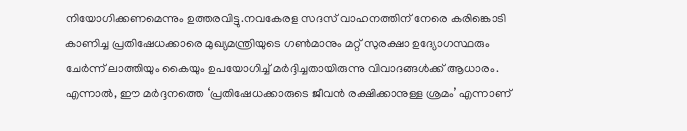നിയോഗിക്കണമെന്നും ഉത്തരവിട്ടു.നവകേരള സദസ് വാഹനത്തിന് നേരെ കരിങ്കൊടി കാണിച്ച പ്രതിഷേധക്കാരെ മുഖ്യമന്ത്രിയുടെ ഗണ്‍മാനും മറ്റ് സുരക്ഷാ ഉദ്യോഗസ്ഥരും ചേർന്ന് ലാത്തിയും കൈയും ഉപയോഗിച്ച്‌ മർദ്ദിച്ചതായിരുന്നു വിവാദങ്ങള്‍ക്ക് ആധാരം. എന്നാല്‍, ഈ മർദ്ദനത്തെ ‘പ്രതിഷേധക്കാരുടെ ജീവൻ രക്ഷിക്കാനുള്ള ശ്രമം’ എന്നാണ്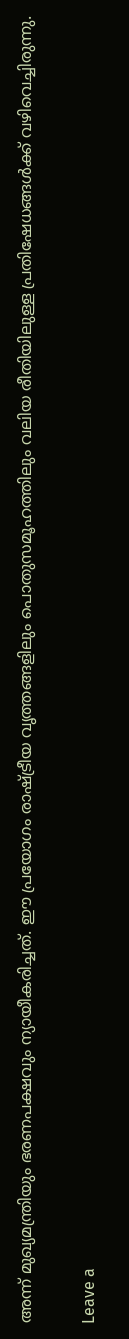അന്ന് മുഖ്യമന്ത്രിയും ഭരണപക്ഷവും ന്യായീകരിച്ചത്. ഈ പ്രയോഗം രാഷ്ട്രീയ വൃത്തങ്ങളിലും പൊതുസമൂഹത്തിലും വലിയ രീതിയിലുള്ള പ്രതിഷേധങ്ങള്‍ക്ക് വഴിവെച്ചിരുന്നു.

Leave a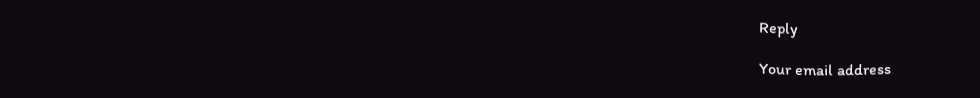Reply

Your email address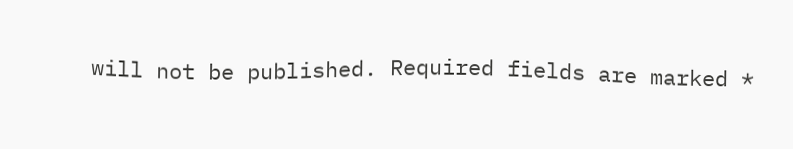will not be published. Required fields are marked *